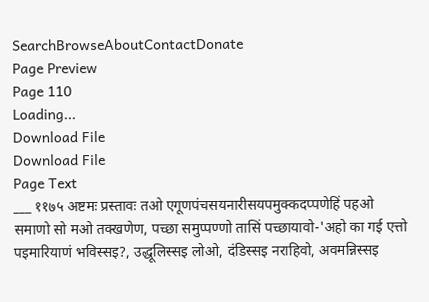SearchBrowseAboutContactDonate
Page Preview
Page 110
Loading...
Download File
Download File
Page Text
___ ११७५ अष्टमः प्रस्तावः तओ एगूणपंचसयनारीसयपमुक्कदप्पणेहिं पहओ समाणो सो मओ तक्खणेण, पच्छा समुप्पण्णो तासिं पच्छायावो-'अहो का गई एत्तो पइमारियाणं भविस्सइ?, उद्धूलिस्सइ लोओ, दंडिस्सइ नराहिवो, अवमन्निस्सइ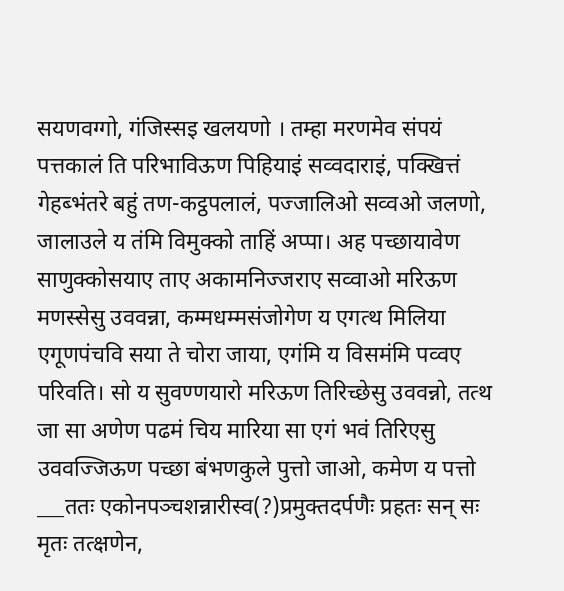सयणवग्गो, गंजिस्सइ खलयणो । तम्हा मरणमेव संपयं पत्तकालं ति परिभाविऊण पिहियाइं सव्वदाराइं, पक्खित्तं गेहब्भंतरे बहुं तण-कट्ठपलालं, पज्जालिओ सव्वओ जलणो, जालाउले य तंमि विमुक्को ताहिं अप्पा। अह पच्छायावेण साणुक्कोसयाए ताए अकामनिज्जराए सव्वाओ मरिऊण मणस्सेसु उववन्ना, कम्मधम्मसंजोगेण य एगत्थ मिलिया एगूणपंचवि सया ते चोरा जाया, एगंमि य विसमंमि पव्वए परिवति। सो य सुवण्णयारो मरिऊण तिरिच्छेसु उववन्नो, तत्थ जा सा अणेण पढमं चिय मारिया सा एगं भवं तिरिएसु उववज्जिऊण पच्छा बंभणकुले पुत्तो जाओ, कमेण य पत्तो ___ततः एकोनपञ्चशन्नारीस्व(?)प्रमुक्तदर्पणैः प्रहतः सन् सः मृतः तत्क्षणेन,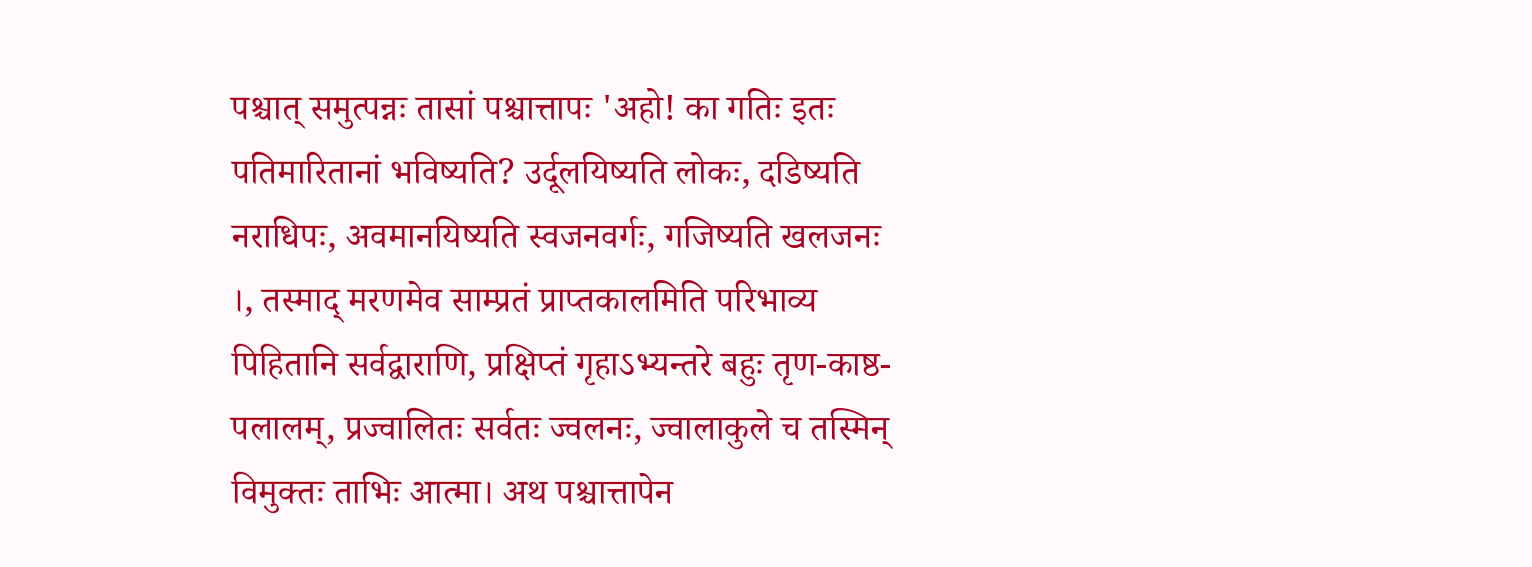पश्चात् समुत्पन्नः तासां पश्चात्तापः 'अहो! का गतिः इतः पतिमारितानां भविष्यति? उर्दूलयिष्यति लोकः, दडिष्यति नराधिपः, अवमानयिष्यति स्वजनवर्गः, गजिष्यति खलजनः ।, तस्माद् मरणमेव साम्प्रतं प्राप्तकालमिति परिभाव्य पिहितानि सर्वद्वाराणि, प्रक्षिप्तं गृहाऽभ्यन्तरे बहुः तृण-काष्ठ-पलालम्, प्रज्वालितः सर्वतः ज्वलनः, ज्वालाकुले च तस्मिन् विमुक्तः ताभिः आत्मा। अथ पश्चात्तापेन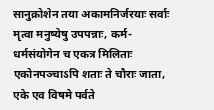सानुक्रोशेन तया अकामनिर्जरयाः सर्वाः मृत्वा मनुष्येषु उपपन्नाः, कर्म-धर्मसंयोगेन च एकत्र मिलिताः एकोनपञ्चाऽपि शताः ते चौराः जाता, एके एव विषमे पर्वते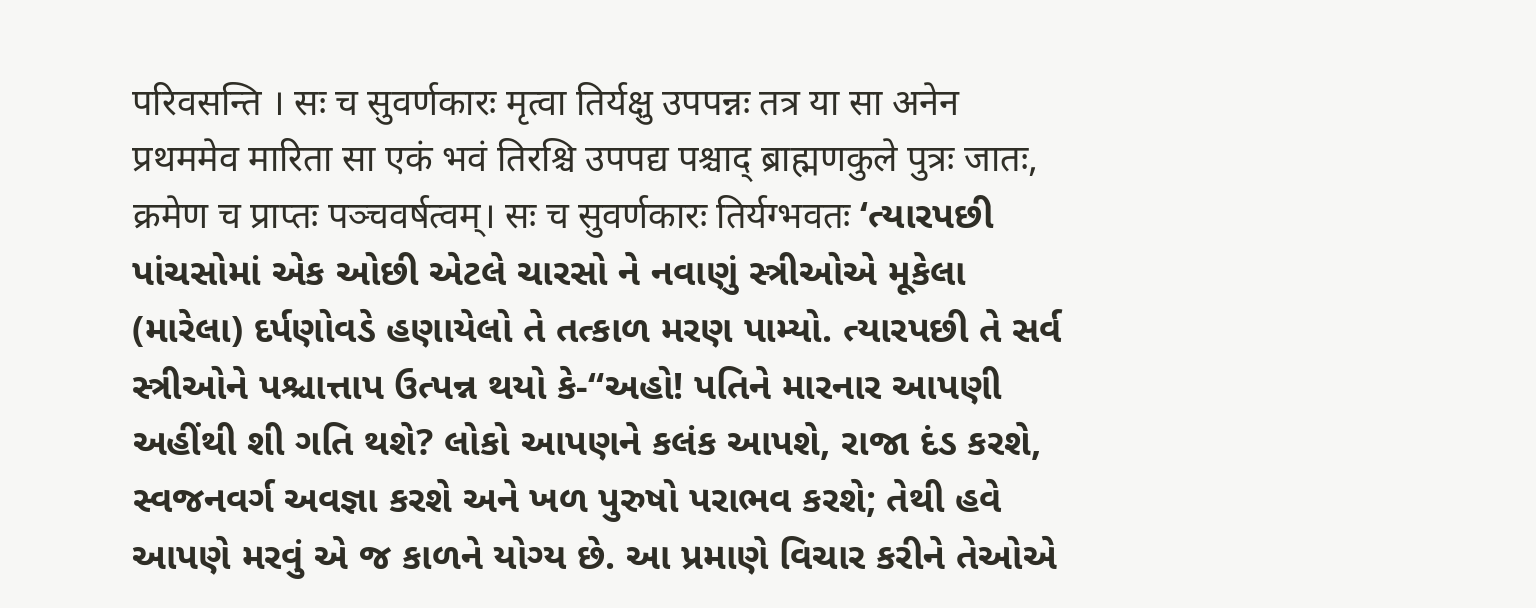परिवसन्ति । सः च सुवर्णकारः मृत्वा तिर्यक्षु उपपन्नः तत्र या सा अनेन प्रथममेव मारिता सा एकं भवं तिरश्चि उपपद्य पश्चाद् ब्राह्मणकुले पुत्रः जातः, क्रमेण च प्राप्तः पञ्चवर्षत्वम्। सः च सुवर्णकारः तिर्यग्भवतः ‘ત્યારપછી પાંચસોમાં એક ઓછી એટલે ચારસો ને નવાણું સ્ત્રીઓએ મૂકેલા (મારેલા) દર્પણોવડે હણાયેલો તે તત્કાળ મરણ પામ્યો. ત્યારપછી તે સર્વ સ્ત્રીઓને પશ્ચાત્તાપ ઉત્પન્ન થયો કે-“અહો! પતિને મારનાર આપણી અહીંથી શી ગતિ થશે? લોકો આપણને કલંક આપશે, રાજા દંડ કરશે, સ્વજનવર્ગ અવજ્ઞા કરશે અને ખળ પુરુષો પરાભવ કરશે; તેથી હવે આપણે મરવું એ જ કાળને યોગ્ય છે. આ પ્રમાણે વિચાર કરીને તેઓએ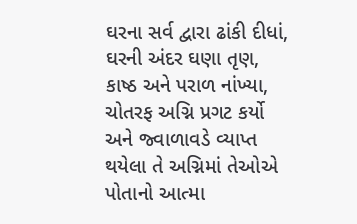ઘરના સર્વ દ્વારા ઢાંકી દીધાં, ઘરની અંદર ઘણા તૃણ, કાષ્ઠ અને પરાળ નાંખ્યા, ચોતરફ અગ્નિ પ્રગટ કર્યો અને જ્વાળાવડે વ્યાપ્ત થયેલા તે અગ્નિમાં તેઓએ પોતાનો આત્મા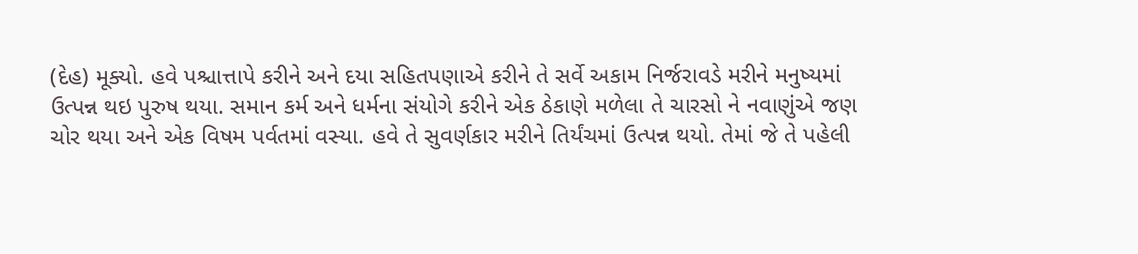(દેહ) મૂક્યો. હવે પશ્ચાત્તાપે કરીને અને દયા સહિતપણાએ કરીને તે સર્વે અકામ નિર્જરાવડે મરીને મનુષ્યમાં ઉત્પન્ન થઇ પુરુષ થયા. સમાન કર્મ અને ધર્મના સંયોગે કરીને એક ઠેકાણે મળેલા તે ચારસો ને નવાણુંએ જણ ચોર થયા અને એક વિષમ પર્વતમાં વસ્યા. હવે તે સુવર્ણકાર મરીને તિર્યંચમાં ઉત્પન્ન થયો. તેમાં જે તે પહેલી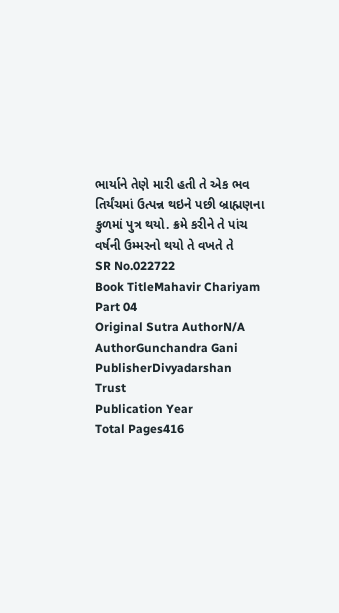ભાર્યાને તેણે મારી હતી તે એક ભવ તિર્યંચમાં ઉત્પન્ન થઇને પછી બ્રાહ્મણના કુળમાં પુત્ર થયો. ક્રમે કરીને તે પાંચ વર્ષની ઉમ્મરનો થયો તે વખતે તે
SR No.022722
Book TitleMahavir Chariyam Part 04
Original Sutra AuthorN/A
AuthorGunchandra Gani
PublisherDivyadarshan Trust
Publication Year
Total Pages416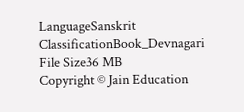LanguageSanskrit
ClassificationBook_Devnagari
File Size36 MB
Copyright © Jain Education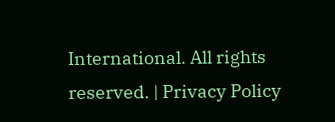International. All rights reserved. | Privacy Policy